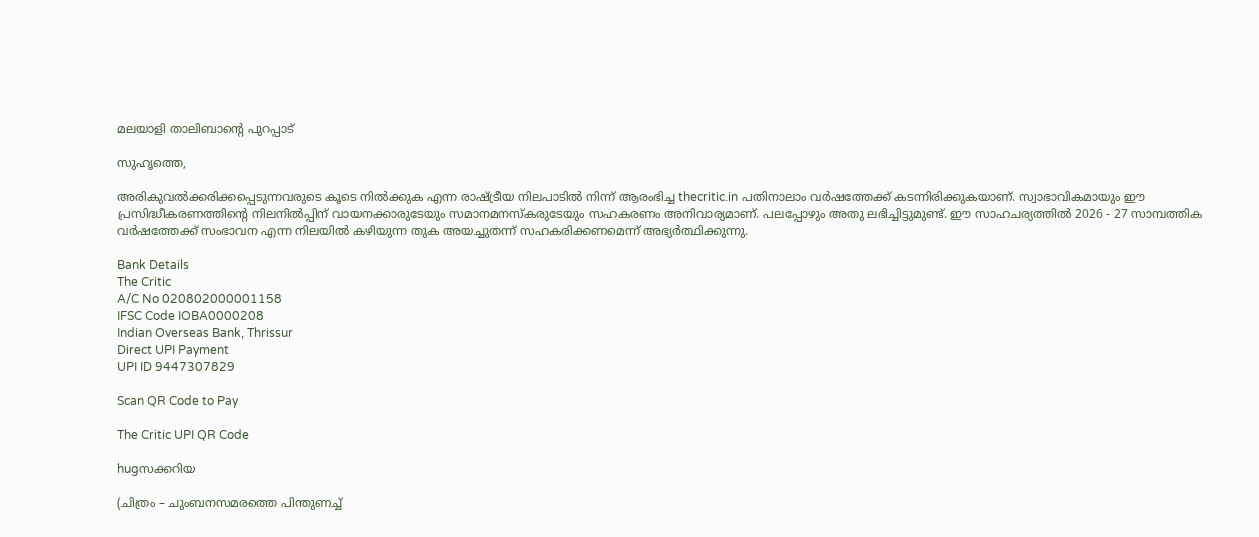മലയാളി താലിബാന്റെ പുറപ്പാട്‌

സുഹൃത്തെ,

അരികുവല്‍ക്കരിക്കപ്പെടുന്നവരുടെ കൂടെ നില്‍ക്കുക എന്ന രാഷ്ട്രീയ നിലപാടില്‍ നിന്ന് ആരംഭിച്ച thecritic.in പതിനാലാം വര്‍ഷത്തേക്ക് കടന്നിരിക്കുകയാണ്. സ്വാഭാവികമായും ഈ പ്രസിദ്ധീകരണത്തിന്റെ നിലനില്‍പ്പിന് വായനക്കാരുടേയും സമാനമനസ്‌കരുടേയും സഹകരണം അനിവാര്യമാണ്. പലപ്പോഴും അതു ലഭിച്ചിട്ടുമുണ്ട്. ഈ സാഹചര്യത്തില്‍ 2026 - 27 സാമ്പത്തിക വര്‍ഷത്തേക്ക് സംഭാവന എന്ന നിലയില്‍ കഴിയുന്ന തുക അയച്ചുതന്ന് സഹകരിക്കണമെന്ന് അഭ്യര്‍ത്ഥിക്കുന്നു.

Bank Details
The Critic
A/C No 020802000001158
IFSC Code IOBA0000208
Indian Overseas Bank, Thrissur
Direct UPI Payment
UPI ID 9447307829

Scan QR Code to Pay

The Critic UPI QR Code

hugസക്കറിയ

(ചിത്രം – ചുംബനസമരത്തെ പിന്തുണച്ച്‌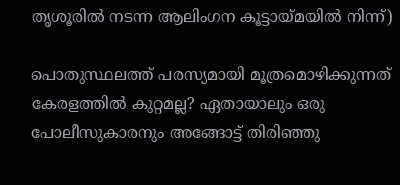തൃശൂരില്‍ നടന്ന ആലിംഗന കൂട്ടായ്‌മയില്‍ നിന്ന്‌)

പൊതുസ്ഥലത്ത്‌ പരസ്യമായി മൂത്രമൊഴിക്കുന്നത്‌ കേരളത്തില്‍ കുറ്റമല്ല? ഏതായാലും ഒരു പോലീസുകാരനും അങ്ങോട്ട്‌ തിരിഞ്ഞു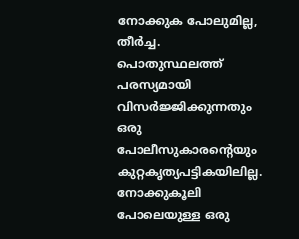നോക്കുക പോലുമില്ല, തീര്‍ച്ച. പൊതുസ്ഥലത്ത്‌ പരസ്യമായി വിസര്‍ജ്ജിക്കുന്നതും ഒരു പോലീസുകാരന്റെയും കുറ്റകൃത്യപട്ടികയിലില്ല. നോക്കുകൂലി പോലെയുള്ള ഒരു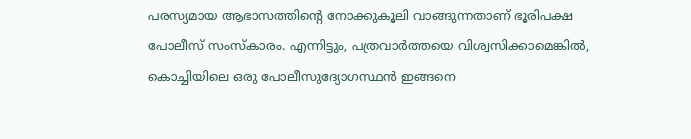പരസ്യമായ ആഭാസത്തിന്റെ നോക്കുകൂലി വാങ്ങുന്നതാണ്‌ ഭൂരിപക്ഷ പോലീസ്‌ സംസ്‌കാരം. എന്നിട്ടും, പത്രവാര്‍ത്തയെ വിശ്വസിക്കാമെങ്കില്‍, കൊച്ചിയിലെ ഒരു പോലീസുദ്യോഗസ്ഥന്‍ ഇങ്ങനെ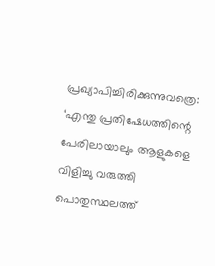പ്രഖ്യാപിച്ചിരിക്കുന്നുവത്രെ: ‘എന്തു പ്രതിഷേധത്തിന്റെ പേരിലായാലും ആളുകളെ വിളിച്ചു വരുത്തി പൊതുസ്ഥലത്ത്‌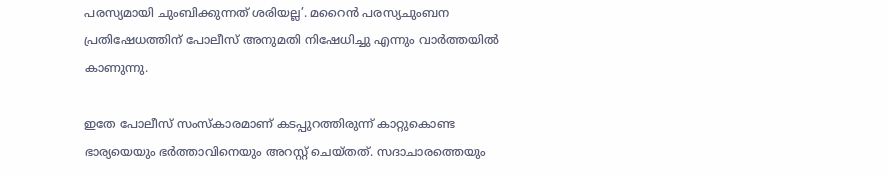പരസ്യമായി ചുംബിക്കുന്നത്‌ ശരിയല്ല’. മറൈന്‍ പരസ്യചുംബന പ്രതിഷേധത്തിന്‌ പോലീസ്‌ അനുമതി നിഷേധിച്ചു എന്നും വാര്‍ത്തയില്‍ കാണുന്നു.

ഇതേ പോലീസ്‌ സംസ്‌കാരമാണ്‌ കടപ്പുറത്തിരുന്ന്‌ കാറ്റുകൊണ്ട ഭാര്യയെയും ഭര്‍ത്താവിനെയും അറസ്റ്റ്‌ ചെയ്‌തത്‌. സദാചാരത്തെയും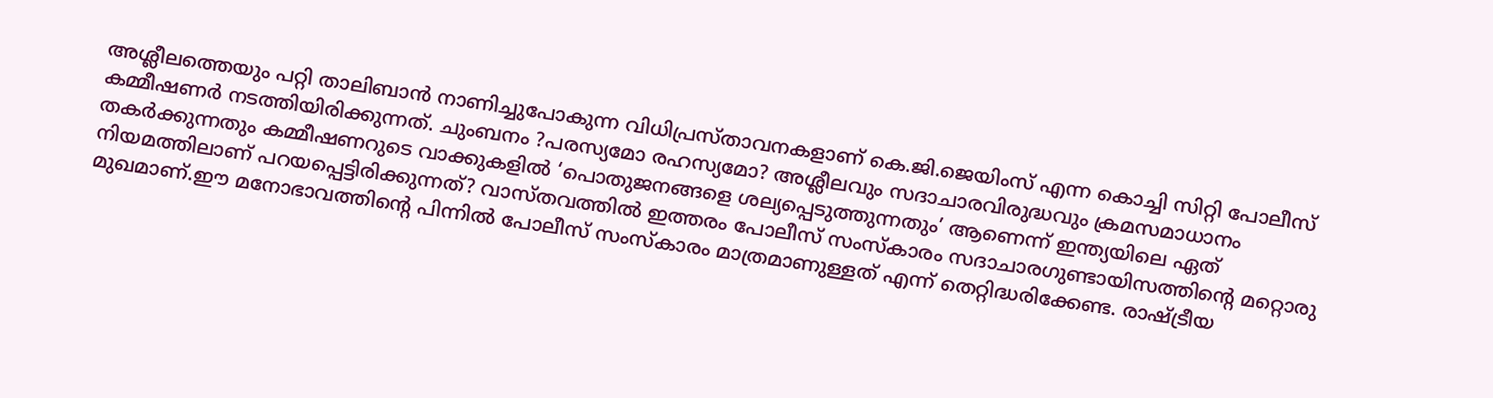അശ്ലീലത്തെയും പറ്റി താലിബാന്‍ നാണിച്ചുപോകുന്ന വിധിപ്രസ്‌താവനകളാണ്‌ കെ.ജി.ജെയിംസ്‌ എന്ന കൊച്ചി സിറ്റി പോലീസ്‌ കമ്മീഷണര്‍ നടത്തിയിരിക്കുന്നത്‌. ചുംബനം ?പരസ്യമോ രഹസ്യമോ? അശ്ലീലവും സദാചാരവിരുദ്ധവും ക്രമസമാധാനം തകര്‍ക്കുന്നതും കമ്മീഷണറുടെ വാക്കുകളില്‍ ‘പൊതുജനങ്ങളെ ശല്യപ്പെടുത്തുന്നതും’ ആണെന്ന്‌ ഇന്ത്യയിലെ ഏത്‌ നിയമത്തിലാണ്‌ പറയപ്പെട്ടിരിക്കുന്നത്‌? വാസ്‌തവത്തില്‍ ഇത്തരം പോലീസ്‌ സംസ്‌കാരം സദാചാരഗുണ്ടായിസത്തിന്റെ മറ്റൊരു മുഖമാണ്‌.ഈ മനോഭാവത്തിന്റെ പിന്നില്‍ പോലീസ്‌ സംസ്‌കാരം മാത്രമാണുള്ളത്‌ എന്ന്‌ തെറ്റിദ്ധരിക്കേണ്ട. രാഷ്ട്രീയ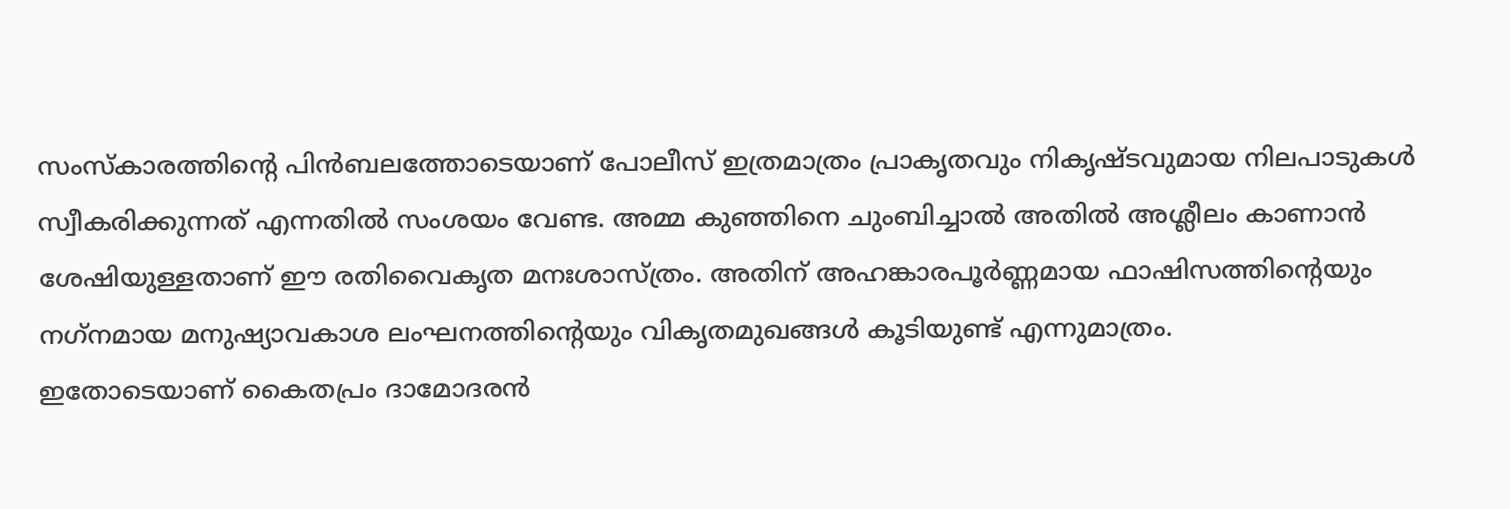സംസ്‌കാരത്തിന്റെ പിന്‍ബലത്തോടെയാണ്‌ പോലീസ്‌ ഇത്രമാത്രം പ്രാകൃതവും നികൃഷ്ടവുമായ നിലപാടുകള്‍ സ്വീകരിക്കുന്നത്‌ എന്നതില്‍ സംശയം വേണ്ട. അമ്മ കുഞ്ഞിനെ ചുംബിച്ചാല്‍ അതില്‍ അശ്ലീലം കാണാന്‍ ശേഷിയുള്ളതാണ്‌ ഈ രതിവൈകൃത മനഃശാസ്‌ത്രം. അതിന്‌ അഹങ്കാരപൂര്‍ണ്ണമായ ഫാഷിസത്തിന്റെയും നഗ്‌നമായ മനുഷ്യാവകാശ ലംഘനത്തിന്റെയും വികൃതമുഖങ്ങള്‍ കൂടിയുണ്ട്‌ എന്നുമാത്രം.
ഇതോടെയാണ്‌ കൈതപ്രം ദാമോദരന്‍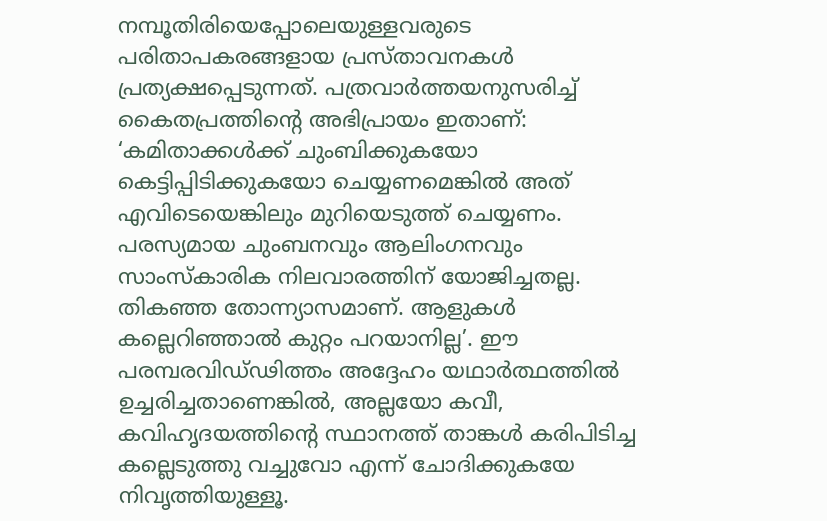നമ്പൂതിരിയെപ്പോലെയുള്ളവരുടെ പരിതാപകരങ്ങളായ പ്രസ്‌താവനകള്‍ പ്രത്യക്ഷപ്പെടുന്നത്‌. പത്രവാര്‍ത്തയനുസരിച്ച്‌ കൈതപ്രത്തിന്റെ അഭിപ്രായം ഇതാണ്‌: ‘കമിതാക്കള്‍ക്ക്‌ ചുംബിക്കുകയോ കെട്ടിപ്പിടിക്കുകയോ ചെയ്യണമെങ്കില്‍ അത്‌ എവിടെയെങ്കിലും മുറിയെടുത്ത്‌ ചെയ്യണം. പരസ്യമായ ചുംബനവും ആലിംഗനവും സാംസ്‌കാരിക നിലവാരത്തിന്‌ യോജിച്ചതല്ല. തികഞ്ഞ തോന്ന്യാസമാണ്‌. ആളുകള്‍ കല്ലെറിഞ്ഞാല്‍ കുറ്റം പറയാനില്ല’. ഈ പരമ്പരവിഡ്‌ഢിത്തം അദ്ദേഹം യഥാര്‍ത്ഥത്തില്‍ ഉച്ചരിച്ചതാണെങ്കില്‍, അല്ലയോ കവീ, കവിഹൃദയത്തിന്റെ സ്ഥാനത്ത്‌ താങ്കള്‍ കരിപിടിച്ച കല്ലെടുത്തു വച്ചുവോ എന്ന്‌ ചോദിക്കുകയേ നിവൃത്തിയുള്ളൂ.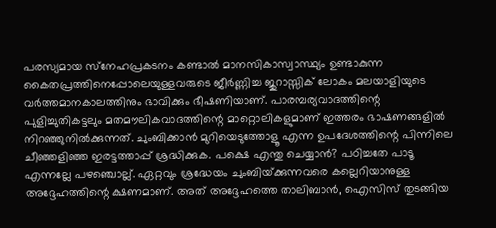പരസ്യമായ സ്‌നേഹപ്രകടനം കണ്ടാല്‍ മാനസികാസ്വാസ്ഥ്യം ഉണ്ടാകുന്ന കൈതപ്രത്തിനെപ്പോലെയുള്ളവരുടെ ജീര്‍ണ്ണിച്ച ജുറാസ്സിക്‌ ലോകം മലയാളിയുടെ വര്‍ത്തമാനകാലത്തിനും ഭാവിക്കും ഭീഷണിയാണ്‌. പാരമ്പര്യവാദത്തിന്റെ പുളിച്ചുതികട്ടലും മതമൗലികവാദത്തിന്റെ മാറ്റൊലികളുമാണ്‌ ഇത്തരം ഭാഷണങ്ങളില്‍ നിറഞ്ഞുനില്‍ക്കുന്നത്‌. ചുംബിക്കാന്‍ മുറിയെടുത്തോളൂ എന്ന ഉപദേശത്തിന്റെ പിന്നിലെ ചീഞ്ഞളിഞ്ഞ ഇരട്ടത്താപ്പ്‌ ശ്രദ്ധിക്കുക. പക്ഷെ എന്തു ചെയ്യാന്‍? പഠിച്ചതേ പാടൂ എന്നല്ലേ പഴഞ്ചൊല്ല്‌. ഏറ്റവും ശ്രദ്ധേയം ചുംബിയ്‌ക്കുന്നവരെ കല്ലെറിയാനുള്ള അദ്ദേഹത്തിന്റെ ക്ഷണമാണ്‌. അത്‌ അദ്ദേഹത്തെ താലിബാന്‍, ഐസിസ്‌ തുടങ്ങിയ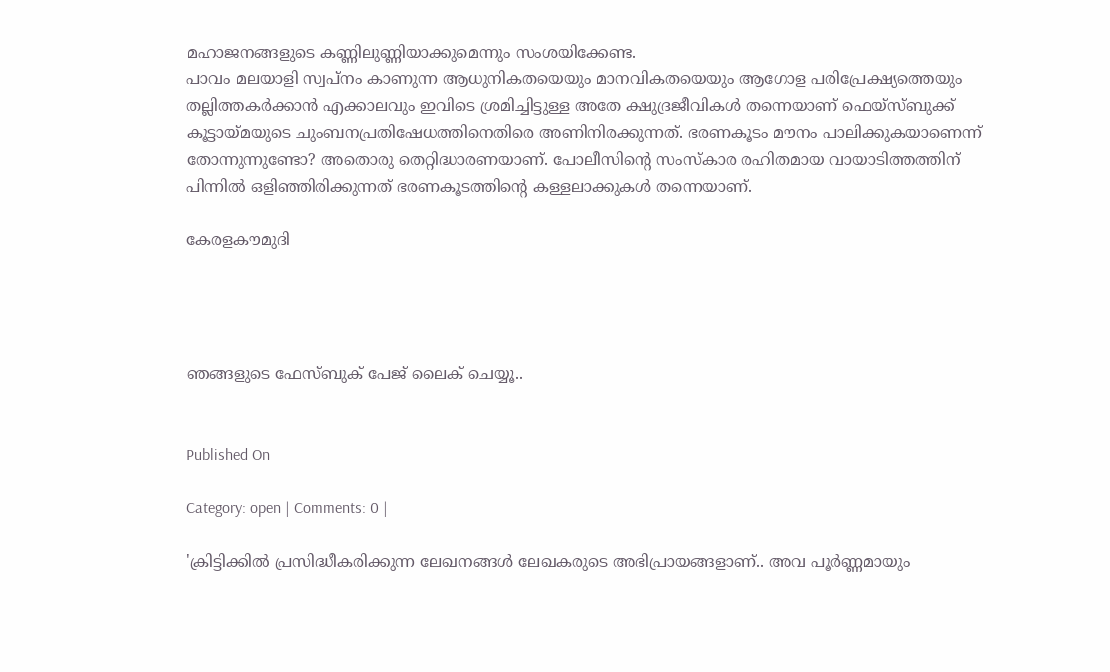മഹാജനങ്ങളുടെ കണ്ണിലുണ്ണിയാക്കുമെന്നും സംശയിക്കേണ്ട.
പാവം മലയാളി സ്വപ്‌നം കാണുന്ന ആധുനികതയെയും മാനവികതയെയും ആഗോള പരിപ്രേക്ഷ്യത്തെയും തല്ലിത്തകര്‍ക്കാന്‍ എക്കാലവും ഇവിടെ ശ്രമിച്ചിട്ടുള്ള അതേ ക്ഷുദ്രജീവികള്‍ തന്നെയാണ്‌ ഫെയ്‌സ്‌ബുക്ക്‌ കൂട്ടായ്‌മയുടെ ചുംബനപ്രതിഷേധത്തിനെതിരെ അണിനിരക്കുന്നത്‌. ഭരണകൂടം മൗനം പാലിക്കുകയാണെന്ന്‌ തോന്നുന്നുണ്ടോ? അതൊരു തെറ്റിദ്ധാരണയാണ്‌. പോലീസിന്റെ സംസ്‌കാര രഹിതമായ വായാടിത്തത്തിന്‌ പിന്നില്‍ ഒളിഞ്ഞിരിക്കുന്നത്‌ ഭരണകൂടത്തിന്റെ കള്ളലാക്കുകള്‍ തന്നെയാണ്‌.

കേരളകൗമുദി




ഞങ്ങളുടെ ഫേസ്ബുക് പേജ് ലൈക് ചെയ്യൂ..


Published On

Category: open | Comments: 0 |

'ക്രിട്ടിക്കില്‍ പ്രസിദ്ധീകരിക്കുന്ന ലേഖനങ്ങള്‍ ലേഖകരുടെ അഭിപ്രായങ്ങളാണ്.. അവ പൂര്‍ണ്ണമായും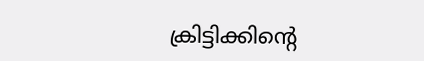ക്രിട്ടിക്കിന്റെ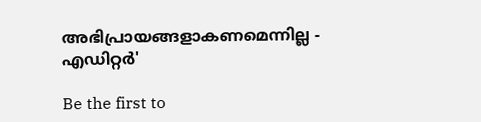അഭിപ്രായങ്ങളാകണമെന്നില്ല - എഡിറ്റര്‍'

Be the first to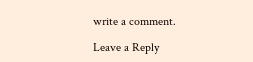write a comment.

Leave a Reply